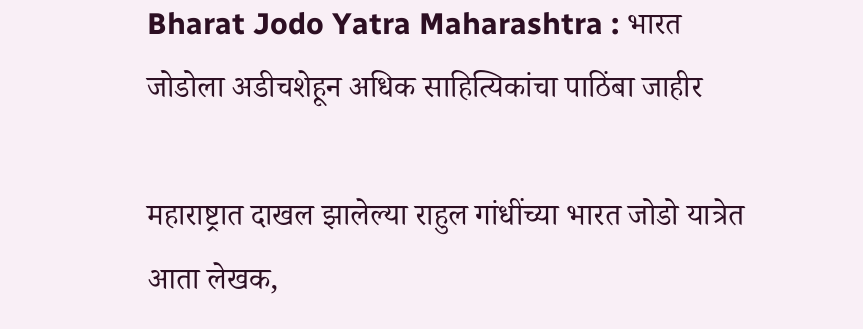Bharat Jodo Yatra Maharashtra : भारत जोडोला अडीचशेहून अधिक साहित्यिकांचा पाठिंबा जाहीर

महाराष्ट्रात दाखल झालेल्या राहुल गांधींच्या भारत जोडो यात्रेत आता लेखक,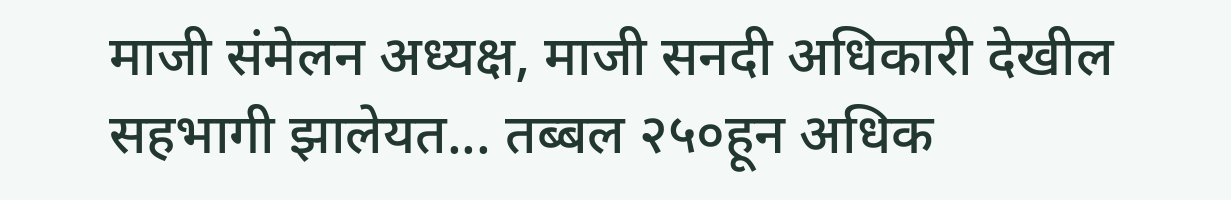माजी संमेलन अध्यक्ष, माजी सनदी अधिकारी देखील सहभागी झालेयत... तब्बल २५०हून अधिक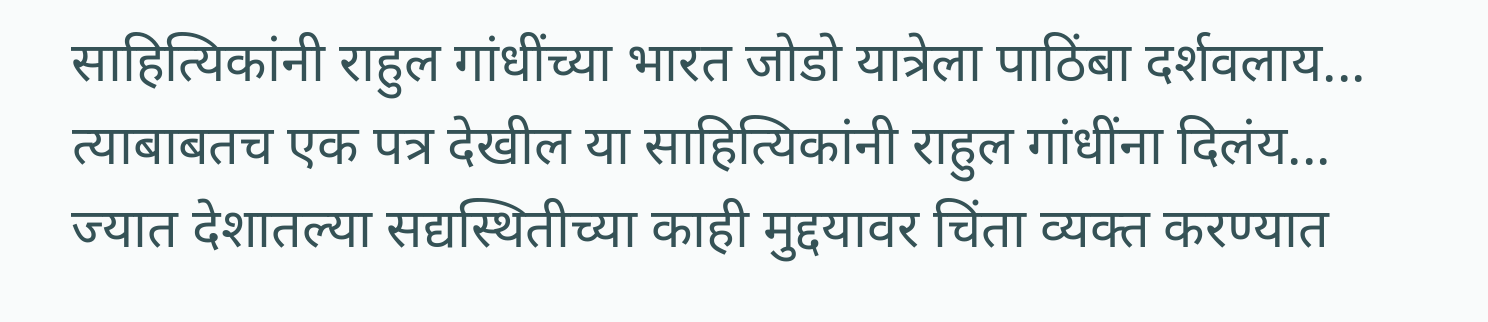साहित्यिकांनी राहुल गांधींच्या भारत जोडो यात्रेला पाठिंबा दर्शवलाय... त्याबाबतच एक पत्र देखील या साहित्यिकांनी राहुल गांधींना दिलंय... ज्यात देशातल्या सद्यस्थितीच्या काही मुद्दयावर चिंता व्यक्त करण्यात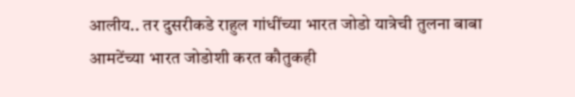आलीय.. तर दुसरीकडे राहुल गांधींच्या भारत जोडो यात्रेची तुलना बाबा आमटेंच्या भारत जोडोशी करत कौतुकही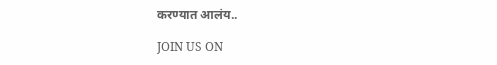करण्यात आलंय..

JOIN US ON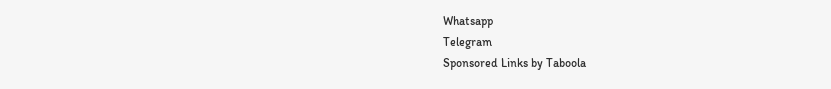Whatsapp
Telegram
Sponsored Links by Taboola